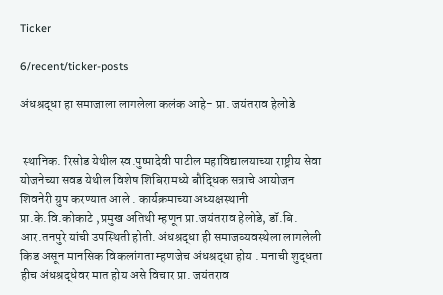Ticker

6/recent/ticker-posts

अंधश्रद्धा हा समाजाला लागलेला कलंक आहे- प्रा. जयंतराव हेलोडे


 स्थानिक. रिसोड येथील स्व.पुष्‍पादेवी पाटील महाविद्यालयाच्या राष्ट्रीय सेवा योजनेच्या सवड येथील विशेष शिबिरामध्ये बौद्धिक सत्राचे आयोजन शिवनेरी ग्रुप करण्यात आले . कार्यक्रमाच्या अध्यक्षस्थानी  प्रा.के.वि.कोकाटे ,प्रमुख अतिथी म्हणून प्रा.जयंतराव हेलोडे, डॉ.बि. आर.तनपुरे यांची उपस्थिती होती. अंधश्रद्धा ही समाजव्यवस्थेला लागलेली किड असून मानसिक विकलांगता म्हणजेच अंधश्रद्धा होय . मनाची शुद्धता हीच अंधश्रद्धेवर मात होय असे विचार प्रा. जयंतराव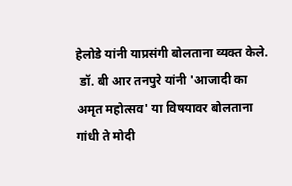हेलोडे यांनी याप्रसंगी बोलताना व्यक्त केले.
 डॉ. बी आर तनपुरे यांनी 'आजादी का अमृत महोत्सव' या विषयावर बोलताना गांधी ते मोदी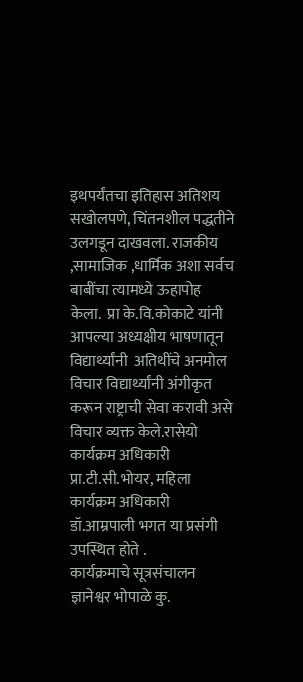इथपर्यंतचा इतिहास अतिशय सखोलपणे, चिंतनशील पद्धतीने उलगडून दाखवला. राजकीय ,सामाजिक ,धार्मिक अशा सर्वच बाबींचा त्यामध्ये ऊहापोह केला.  प्रा के.वि.कोकाटे यांनी आपल्या अध्यक्षीय भाषणातून  विद्यार्थ्यांनी  अतिथींचे अनमोल विचार विद्यार्थ्यांनी अंगीकृत करून राष्ट्राची सेवा करावी असे विचार व्यक्त केले.रासेयो कार्यक्रम अधिकारी प्रा.टी.सी.भोयर, महिला कार्यक्रम अधिकारी डॉ.आम्रपाली भगत या प्रसंगी उपस्थित होते .             कार्यक्रमाचे सूत्रसंचालन ज्ञानेश्वर भोपाळे कु.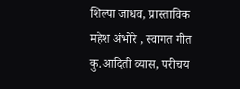शिल्पा जाधव, प्रास्ताविक महेश अंभोरे , स्वागत गीत कु.आदिती व्यास, परीचय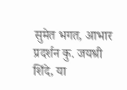सुमेत भगत, आभार प्रदर्शन कु. जयश्री शिंदे, या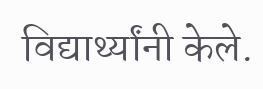विद्यार्थ्यांनी केले.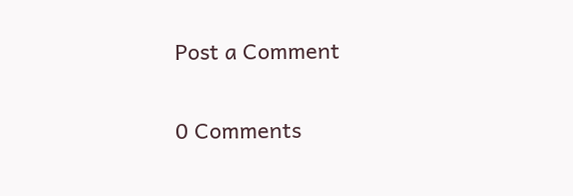Post a Comment

0 Comments